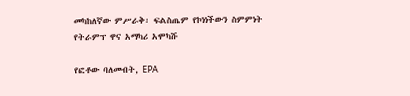መካከለኛው ምሥራቅ፡ ፍልስጤም የኮነነችውን ስምምነት የትራምፕ ዋና አማካሪ አሞካሹ

የፎቶው ባለመብት, EPA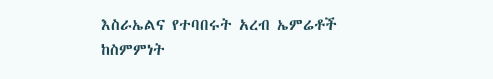እስራኤልና የተባበሩት አረብ ኤምሬቶች ከስምምነት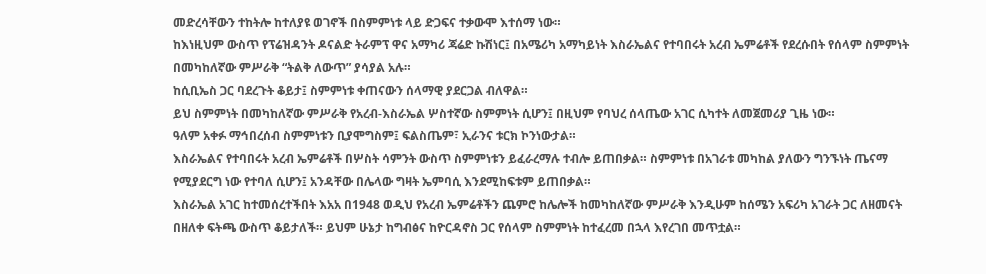መድረሳቸውን ተከትሎ ከተለያዩ ወገኖች በስምምነቱ ላይ ድጋፍና ተቃውሞ እተሰማ ነው።
ከእነዚህም ውስጥ የፕሬዝዳንት ዶናልድ ትራምፕ ዋና አማካሪ ጃሬድ ኩሽነር፤ በአሜሪካ አማካይነት እስራኤልና የተባበሩት አረብ ኤምሬቶች የደረሱበት የሰላም ስምምነት በመካከለኛው ምሥራቅ “ትልቅ ለውጥ” ያሳያል አሉ።
ከሲቢኤስ ጋር ባደረጉት ቆይታ፤ ስምምነቱ ቀጠናውን ሰላማዊ ያደርጋል ብለዋል።
ይህ ስምምነት በመካከለኛው ምሥራቅ የአረብ-እስራኤል ሦስተኛው ስምምነት ሲሆን፤ በዚህም የባህረ ሰላጤው አገር ሲካተት ለመጀመሪያ ጊዜ ነው።
ዓለም አቀፉ ማኅበረሰብ ስምምነቱን ቢያሞግስም፤ ፍልስጤም፣ ኢራንና ቱርክ ኮንነውታል።
እስራኤልና የተባበሩት አረብ ኤምሬቶች በሦስት ሳምንት ውስጥ ስምምነቱን ይፈራረማሉ ተብሎ ይጠበቃል። ስምምነቱ በአገራቱ መካከል ያለውን ግንኙነት ጤናማ የሚያደርግ ነው የተባለ ሲሆን፤ አንዳቸው በሌላው ግዛት ኤምባሲ እንደሚከፍቱም ይጠበቃል።
እስራኤል አገር ከተመሰረተችበት እአአ በ1948 ወዲህ የአረብ ኤምሬቶችን ጨምሮ ከሌሎች ከመካከለኛው ምሥራቅ እንዲሁም ከሰሜን አፍሪካ አገራት ጋር ለዘመናት በዘለቀ ፍትጫ ውስጥ ቆይታለች። ይህም ሁኔታ ከግብፅና ከዮርዳኖስ ጋር የሰላም ስምምነት ከተፈረመ በኋላ እየረገበ መጥቷል።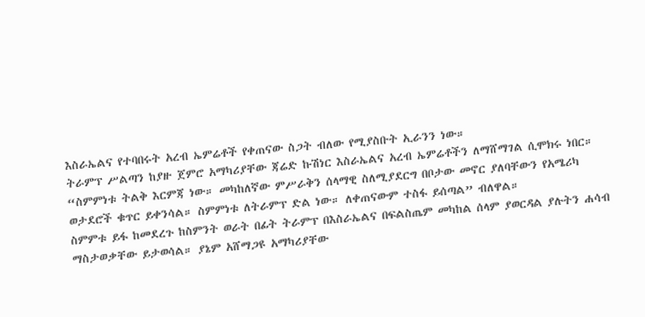እስራኤልና የተባበሩት አረብ ኤምሬቶች የቀጠናው ስጋት ብለው የሚያስቡት ኢራንን ነው።
ትራምፕ ሥልጣን ከያዙ ጀምሮ አማካሪያቸው ጃሬድ ኩሽነር እስራኤልና አረብ ኤምሬቶችን ለማሸማገል ሲሞክሩ ነበር።
“ስምምነቱ ትልቅ እርምጃ ነው። መካከለኛው ምሥራቅን ሰላማዊ ስለሚያደርግ በቦታው መኖር ያለባቸውን የአሜሪካ ወታደሮች ቁጥር ይቀንሳል። ስምምነቱ ለትራምፕ ድል ነው። ለቀጠናውም ተስፋ ይሰጣል” ብለዋል።
ስምምቱ ይፋ ከመደረጉ ከስምንት ወራት በፊት ትራምፕ በእስራኤልና በፍልስጤም መካከል ሰላም ያወርዳል ያሉትን ሐሳብ ማስታወቃቸው ይታወሳል። ያኔም አሸማጋዩ አማካሪያቸው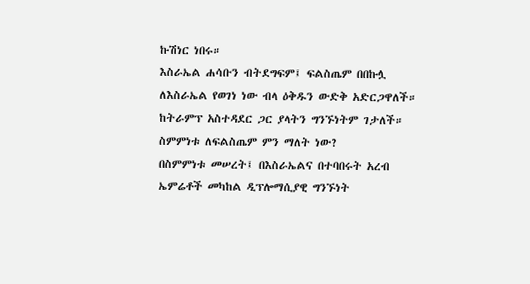ኩሽነር ነበሩ።
እስራኤል ሐሳቡን ብትደግፍም፤ ፍልስጤም በበኩሏ ለእስራኤል የወገነ ነው ብላ ዕቅዱን ውድቅ አድርጋዋለች። ከትራምፕ አስተዳደር ጋር ያላትን ግንኙነትም ገታለች።
ስምምነቱ ለፍልስጤም ምን ማለት ነው?
በስምምነቱ መሠረት፤ በእስራኤልና በተባበሩት አረብ ኤምሬቶች መካከል ዲፕሎማሲያዊ ግንኙነት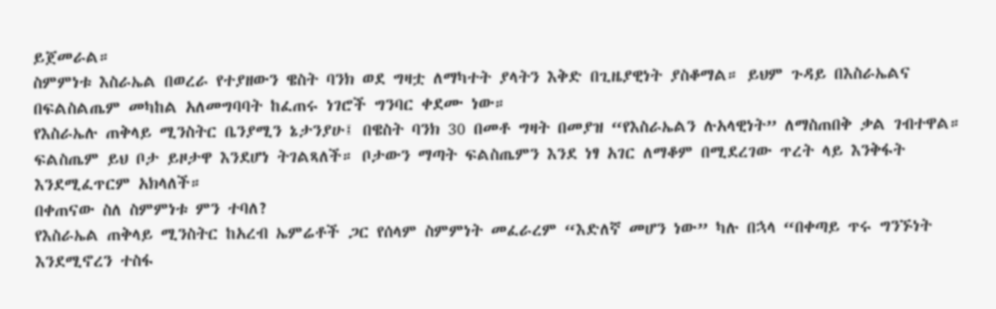ይጀመራል።
ስምምነቱ እስራኤል በወረራ የተያዘውን ዌስት ባንክ ወደ ግዛቷ ለማካተት ያላትን እቅድ በጊዜያዊነት ያስቆማል። ይህም ጉዳይ በእስራኤልና በፍልስልጤም መካከል አለመግባባት ከፈጠሩ ነገሮች ግንባር ቀደሙ ነው።
የእስራኤሉ ጠቅላይ ሚንስትር ቤንያሚን ኔታንያሁ፤ በዌስት ባንክ 30 በመቶ ግዛት በመያዝ “የእስራኤልን ሉአላዊነት” ለማስጠበቅ ቃል ገብተዋል።
ፍልስጤም ይህ ቦታ ይዞታዋ እንደሆነ ትገልጻለች። ቦታውን ማጣት ፍልስጤምን እንደ ነፃ አገር ለማቆም በሚደረገው ጥረት ላይ እንቅፋት እንደሚፈጥርም አክላለች።
በቀጠናው ስለ ስምምነቱ ምን ተባለ?
የእስራኤል ጠቅላይ ሚንስትር ከአረብ ኤምሬቶች ጋር የሰላም ስምምነት መፈራረም “እድለኛ መሆን ነው” ካሉ በኋላ “በቀጣይ ጥሩ ግንኙነት እንደሚኖረን ተስፋ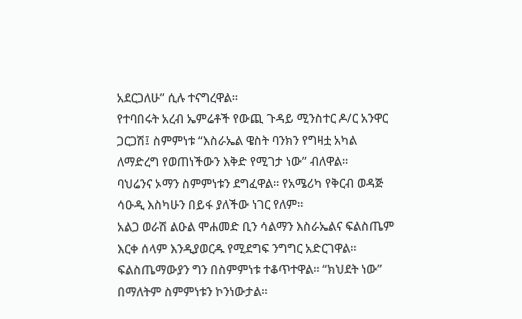አደርጋለሁ” ሲሉ ተናግረዋል።
የተባበሩት አረብ ኤምሬቶች የውጪ ጉዳይ ሚንስተር ዶ/ር አንዋር ጋርጋሽ፤ ስምምነቱ “እስራኤል ዌስት ባንክን የግዛቷ አካል ለማድረግ የወጠነችውን እቅድ የሚገታ ነው” ብለዋል።
ባህሬንና ኦማን ስምምነቱን ደግፈዋል። የአሜሪካ የቅርብ ወዳጅ ሳዑዲ እስካሁን በይፋ ያለችው ነገር የለም።
አልጋ ወራሽ ልዑል ሞሐመድ ቢን ሳልማን እስራኤልና ፍልስጤም እርቀ ሰላም እንዲያወርዱ የሚደግፍ ንግግር አድርገዋል።
ፍልስጤማውያን ግን በስምምነቱ ተቆጥተዋል። “ክህደት ነው” በማለትም ስምምነቱን ኮንነውታል።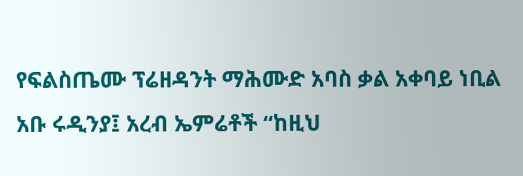የፍልስጤሙ ፕሬዘዳንት ማሕሙድ አባስ ቃል አቀባይ ነቢል አቡ ሩዲንያ፤ አረብ ኤምሬቶች “ከዚህ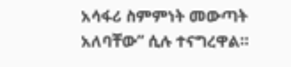አሳፋሪ ስምምነት መውጣት አለባቸው” ሲሉ ተናግረዋል።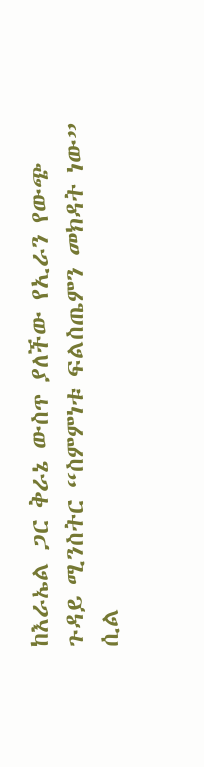ከእራኤል ጋር ቅራኔ ውስጥ ያለችው የኢራን የውጭ ጉዳይ ሚንስትር “ስምምነቱ ፍልስጤምን መክዳት ነው” ሲል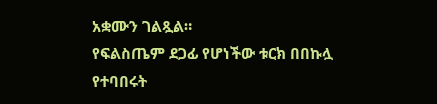አቋሙን ገልጿል።
የፍልስጤም ደጋፊ የሆነችው ቱርክ በበኩሏ የተባበሩት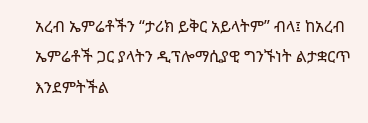አረብ ኤምሬቶችን “ታሪክ ይቅር አይላትም” ብላ፤ ከአረብ ኤምሬቶች ጋር ያላትን ዲፕሎማሲያዊ ግንኙነት ልታቋርጥ እንደምትችል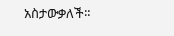አስታውቃለች።